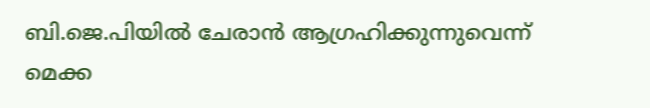ബി.ജെ.പിയില്‍ ചേരാന്‍ ആഗ്രഹിക്കുന്നുവെന്ന് മെക്ക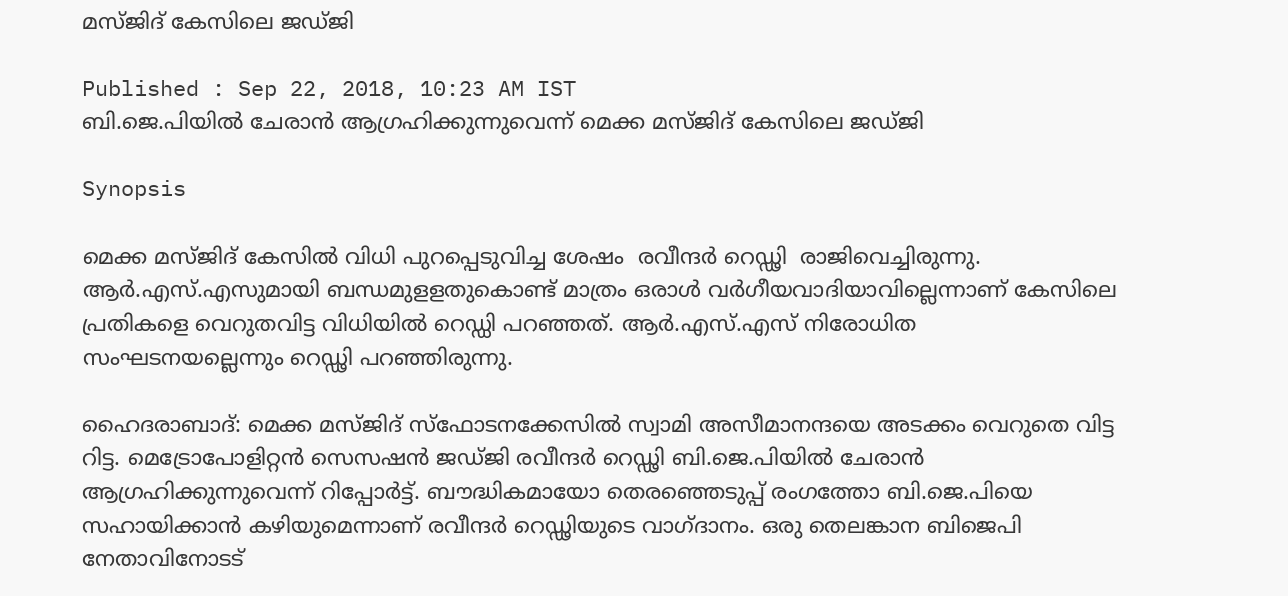മസ്ജിദ് കേസിലെ ജഡ്ജി

Published : Sep 22, 2018, 10:23 AM IST
ബി.ജെ.പിയില്‍ ചേരാന്‍ ആഗ്രഹിക്കുന്നുവെന്ന് മെക്ക മസ്ജിദ് കേസിലെ ജഡ്ജി

Synopsis

മെക്ക മസ്ജിദ് കേസില്‍ വിധി പുറപ്പെടുവിച്ച ശേഷം  രവീന്ദര്‍ റെഡ്ഢി  രാജിവെച്ചിരുന്നു. ആര്‍.എസ്.എസുമായി ബന്ധമുളളതുകൊണ്ട് മാത്രം ഒരാള്‍ വര്‍ഗീയവാദിയാവില്ലെന്നാണ് കേസിലെ പ്രതികളെ വെറുതവിട്ട വിധിയില്‍ റെഡ്ഡി പറഞ്ഞത്. ആര്‍.എസ്.എസ് നിരോധിത സംഘടനയല്ലെന്നും റെഡ്ഢി പറഞ്ഞിരുന്നു.

ഹൈദരാബാദ്: മെക്ക മസ്ജിദ് സ്‌ഫോടനക്കേസില്‍ സ്വാമി അസീമാനന്ദയെ അടക്കം വെറുതെ വിട്ട റിട്ട. മെട്രോപോളിറ്റന്‍ സെസഷന്‍ ജഡ്ജി രവീന്ദര്‍ റെഡ്ഢി ബി.ജെ.പിയില്‍ ചേരാന്‍ ആഗ്രഹിക്കുന്നുവെന്ന് റിപ്പോര്‍ട്ട്. ബൗദ്ധികമായോ തെരഞ്ഞെടുപ്പ് രംഗത്തോ ബി.ജെ.പിയെ സഹായിക്കാന്‍ കഴിയുമെന്നാണ് രവീന്ദര്‍ റെഡ്ഢിയുടെ വാഗ്ദാനം. ഒരു തെലങ്കാന ബിജെപി നേതാവിനോടട്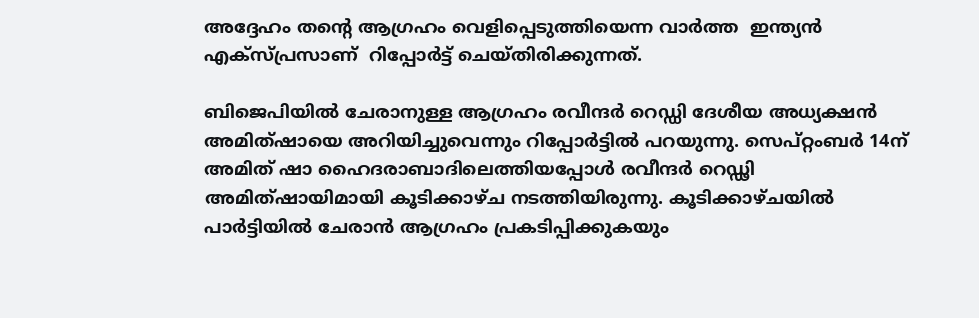അദ്ദേഹം തന്‍റെ ആഗ്രഹം വെളിപ്പെടുത്തിയെന്ന വാര്‍ത്ത  ഇന്ത്യന്‍ എക്‌സ്പ്രസാണ്  റിപ്പോര്‍ട്ട് ചെയ്തിരിക്കുന്നത്.

ബിജെപിയില്‍ ചേരാനുള്ള ആഗ്രഹം രവീന്ദര്‍ റെഡ്ഡി ദേശീയ അധ്യക്ഷന്‍ അമിത്ഷായെ അറിയിച്ചുവെന്നും റിപ്പോര്‍ട്ടില്‍ പറയുന്നു. സെപ്റ്റംബര്‍ 14ന് അമിത് ഷാ ഹൈദരാബാദിലെത്തിയപ്പോള്‍ രവീന്ദര്‍ റെഡ്ഢി അമിത്ഷായിമായി കൂടിക്കാഴ്ച നടത്തിയിരുന്നു. കൂടിക്കാഴ്ചയില്‍  പാര്‍ട്ടിയില്‍ ചേരാന്‍ ആഗ്രഹം പ്രകടിപ്പിക്കുകയും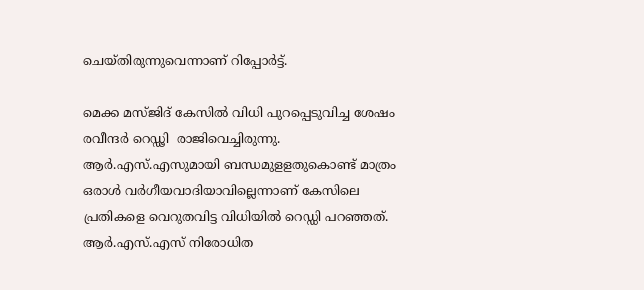ചെയ്തിരുന്നുവെന്നാണ് റിപ്പോര്‍ട്ട്.

മെക്ക മസ്ജിദ് കേസില്‍ വിധി പുറപ്പെടുവിച്ച ശേഷം  രവീന്ദര്‍ റെഡ്ഢി  രാജിവെച്ചിരുന്നു. ആര്‍.എസ്.എസുമായി ബന്ധമുളളതുകൊണ്ട് മാത്രം ഒരാള്‍ വര്‍ഗീയവാദിയാവില്ലെന്നാണ് കേസിലെ പ്രതികളെ വെറുതവിട്ട വിധിയില്‍ റെഡ്ഡി പറഞ്ഞത്. ആര്‍.എസ്.എസ് നിരോധിത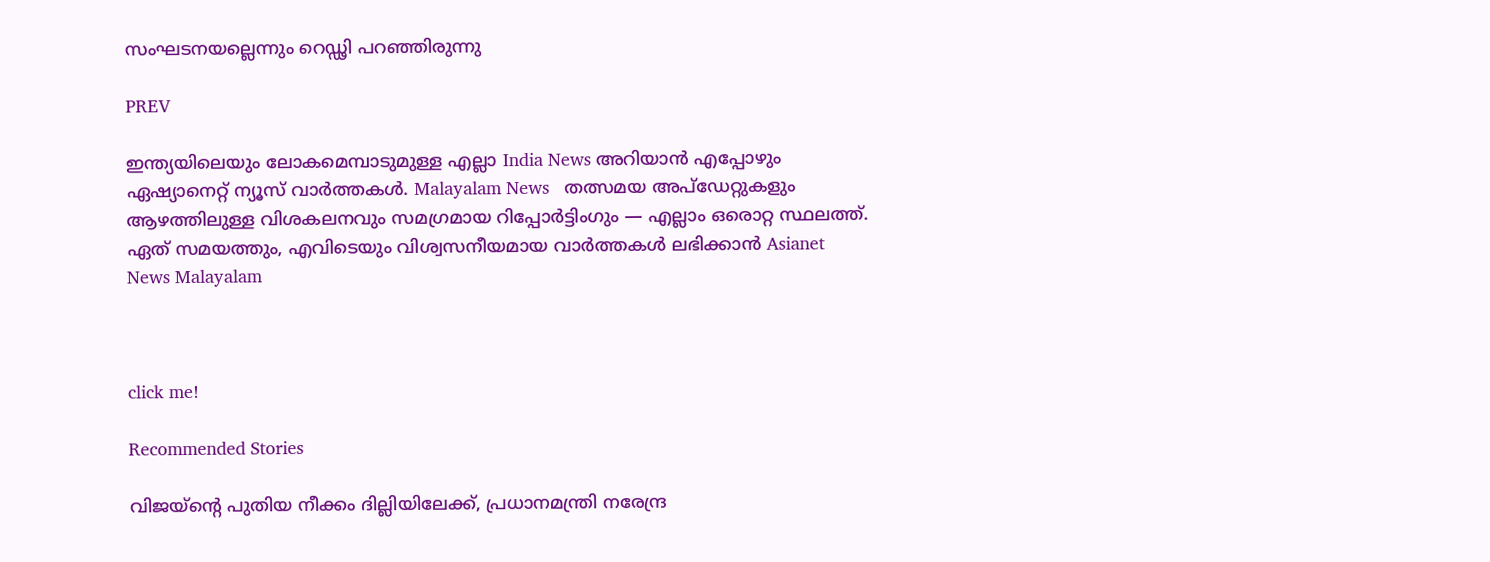സംഘടനയല്ലെന്നും റെഡ്ഢി പറഞ്ഞിരുന്നു

PREV

ഇന്ത്യയിലെയും ലോകമെമ്പാടുമുള്ള എല്ലാ India News അറിയാൻ എപ്പോഴും ഏഷ്യാനെറ്റ് ന്യൂസ് വാർത്തകൾ. Malayalam News   തത്സമയ അപ്‌ഡേറ്റുകളും ആഴത്തിലുള്ള വിശകലനവും സമഗ്രമായ റിപ്പോർട്ടിംഗും — എല്ലാം ഒരൊറ്റ സ്ഥലത്ത്. ഏത് സമയത്തും, എവിടെയും വിശ്വസനീയമായ വാർത്തകൾ ലഭിക്കാൻ Asianet News Malayalam



click me!

Recommended Stories

വിജയ്ന്‍റെ പുതിയ നീക്കം ദില്ലിയിലേക്ക്, പ്രധാനമന്ത്രി നരേന്ദ്ര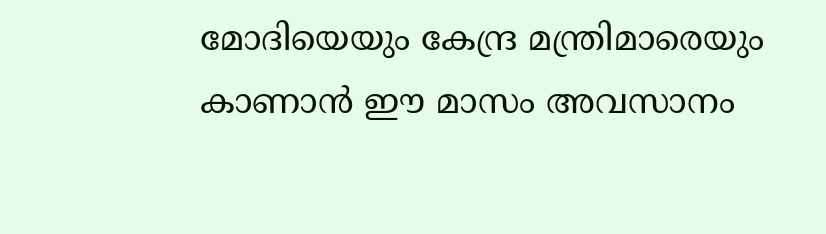മോദിയെയും കേന്ദ്ര മന്ത്രിമാരെയും കാണാൻ ഈ മാസം അവസാനം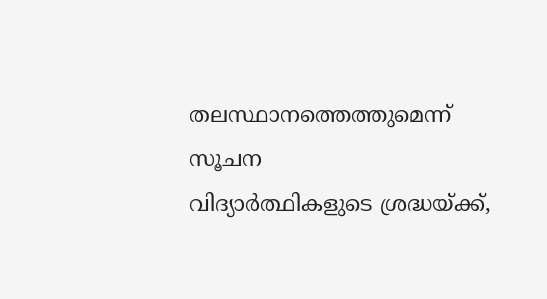തലസ്ഥാനത്തെത്തുമെന്ന് സൂചന
വിദ്യാർത്ഥികളുടെ ശ്രദ്ധയ്ക്ക്,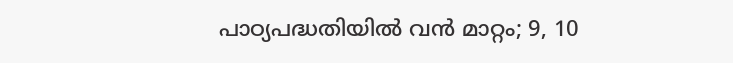പാഠ്യപദ്ധതിയിൽ വൻ മാറ്റം; 9, 10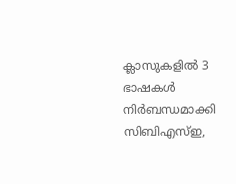ക്ലാസുകളിൽ 3 ഭാഷകൾ നിർബന്ധമാക്കി സിബിഎസ്ഇ,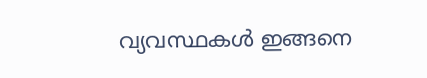വ്യവസ്ഥകൾ ഇങ്ങനെ